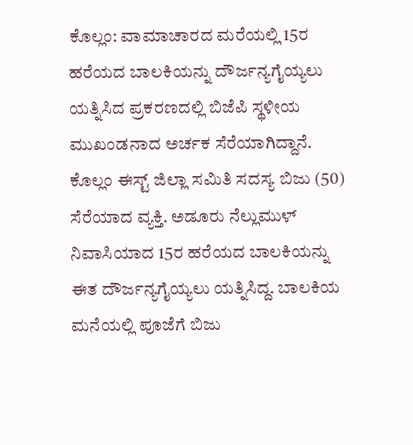ಕೊಲ್ಲಂ: ವಾಮಾಚಾರದ ಮರೆಯಲ್ಲಿ 15ರ ಹರೆಯದ ಬಾಲಕಿಯನ್ನು ದೌರ್ಜನ್ಯಗೈಯ್ಯಲು ಯತ್ನಿಸಿದ ಪ್ರಕರಣದಲ್ಲಿ ಬಿಜೆಪಿ ಸ್ಥಳೀಯ ಮುಖಂಡನಾದ ಅರ್ಚಕ ಸೆರೆಯಾಗಿದ್ದಾನೆ. ಕೊಲ್ಲಂ ಈಸ್ಟ್ ಜಿಲ್ಲಾ ಸಮಿತಿ ಸದಸ್ಯ ಬಿಜು (50) ಸೆರೆಯಾದ ವ್ಯಕ್ತಿ. ಅಡೂರು ನೆಲ್ಲುಮುಳ್ ನಿವಾಸಿಯಾದ 15ರ ಹರೆಯದ ಬಾಲಕಿಯನ್ನು ಈತ ದೌರ್ಜನ್ಯಗೈಯ್ಯಲು ಯತ್ನಿಸಿದ್ದ. ಬಾಲಕಿಯ ಮನೆಯಲ್ಲಿ ಪೂಜೆಗೆ ಬಿಜು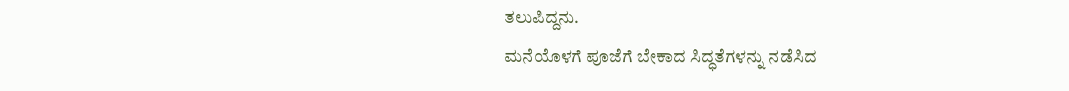ತಲುಪಿದ್ದನು.
ಮನೆಯೊಳಗೆ ಪೂಜೆಗೆ ಬೇಕಾದ ಸಿದ್ಧತೆಗಳನ್ನು ನಡೆಸಿದ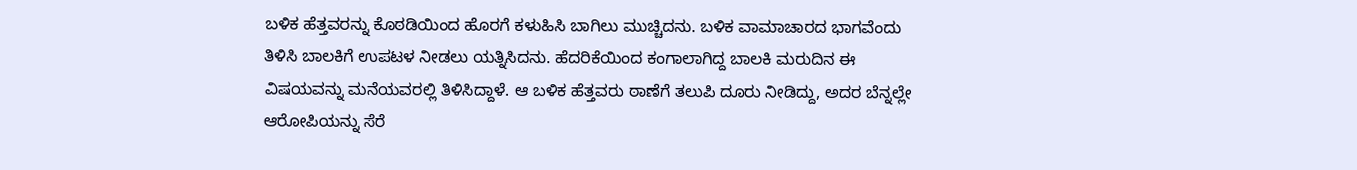ಬಳಿಕ ಹೆತ್ತವರನ್ನು ಕೊಠಡಿಯಿಂದ ಹೊರಗೆ ಕಳುಹಿಸಿ ಬಾಗಿಲು ಮುಚ್ಚಿದನು. ಬಳಿಕ ವಾಮಾಚಾರದ ಭಾಗವೆಂದು ತಿಳಿಸಿ ಬಾಲಕಿಗೆ ಉಪಟಳ ನೀಡಲು ಯತ್ನಿಸಿದನು. ಹೆದರಿಕೆಯಿಂದ ಕಂಗಾಲಾಗಿದ್ದ ಬಾಲಕಿ ಮರುದಿನ ಈ ವಿಷಯವನ್ನು ಮನೆಯವರಲ್ಲಿ ತಿಳಿಸಿದ್ದಾಳೆ. ಆ ಬಳಿಕ ಹೆತ್ತವರು ಠಾಣೆಗೆ ತಲುಪಿ ದೂರು ನೀಡಿದ್ದು, ಅದರ ಬೆನ್ನಲ್ಲೇ ಆರೋಪಿಯನ್ನು ಸೆರೆ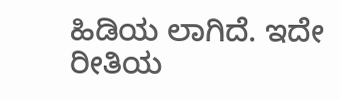ಹಿಡಿಯ ಲಾಗಿದೆ. ಇದೇ ರೀತಿಯ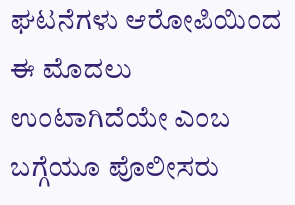ಘಟನೆಗಳು ಆರೋಪಿಯಿಂದ ಈ ಮೊದಲು ಉಂಟಾಗಿದೆಯೇ ಎಂಬ ಬಗ್ಗೆಯೂ ಪೊಲೀಸರು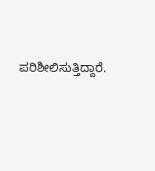ಪರಿಶೀಲಿಸುತ್ತಿದ್ದಾರೆ.